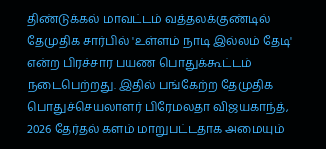திண்டுக்கல் மாவட்டம் வத்தலக்குண்டில் தேமுதிக சார்பில் 'உள்ளம் நாடி இல்லம் தேடி' என்ற பிரச்சார பயண பொதுக்கூட்டம் நடைபெற்றது. இதில் பங்கேற்ற தேமுதிக பொதுச்செயலாளர் பிரேமலதா விஜயகாந்த், 2026 தேர்தல் களம் மாறுபட்டதாக அமையும்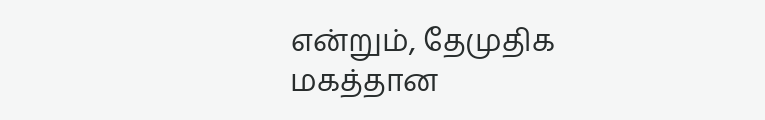என்றும், தேமுதிக மகத்தான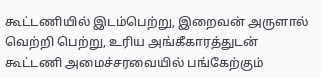கூட்டணியில் இடம்பெற்று, இறைவன் அருளால் வெற்றி பெற்று, உரிய அங்கீகாரத்துடன் கூட்டணி அமைச்சரவையில் பங்கேற்கும்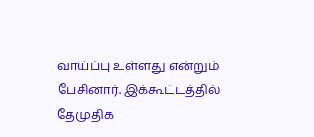வாய்ப்பு உள்ளது என்றும் பேசினார். இக்கூட்டத்தில் தேமுதிக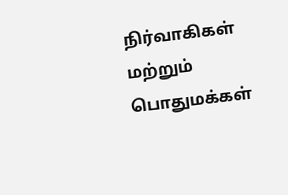நிர்வாகிகள் மற்றும் பொதுமக்கள்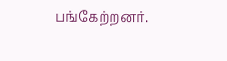பங்கேற்றனர்.